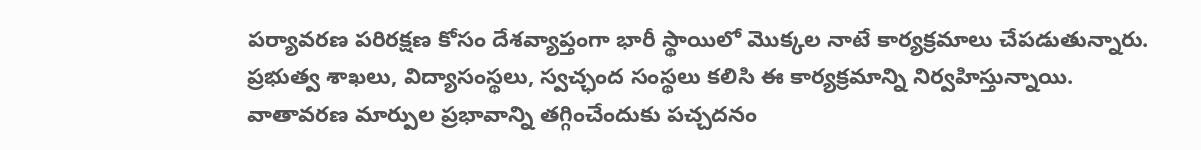పర్యావరణ పరిరక్షణ కోసం దేశవ్యాప్తంగా భారీ స్థాయిలో మొక్కల నాటే కార్యక్రమాలు చేపడుతున్నారు. ప్రభుత్వ శాఖలు, విద్యాసంస్థలు, స్వచ్ఛంద సంస్థలు కలిసి ఈ కార్యక్రమాన్ని నిర్వహిస్తున్నాయి.
వాతావరణ మార్పుల ప్రభావాన్ని తగ్గించేందుకు పచ్చదనం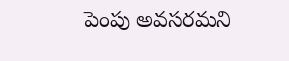పెంపు అవసరమని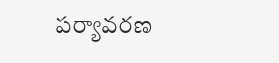పర్యావరణ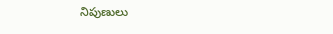నిపుణులు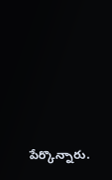పేర్కొన్నారు.